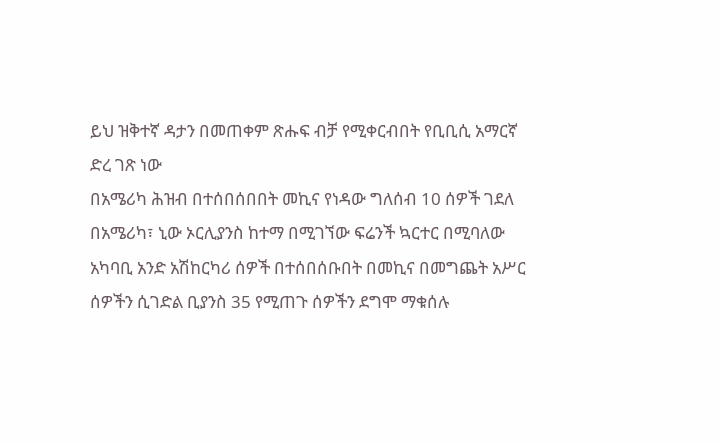ይህ ዝቅተኛ ዳታን በመጠቀም ጽሑፍ ብቻ የሚቀርብበት የቢቢሲ አማርኛ ድረ ገጽ ነው
በአሜሪካ ሕዝብ በተሰበሰበበት መኪና የነዳው ግለሰብ 10 ሰዎች ገደለ
በአሜሪካ፣ ኒው ኦርሊያንስ ከተማ በሚገኘው ፍሬንች ኳርተር በሚባለው አካባቢ አንድ አሽከርካሪ ሰዎች በተሰበሰቡበት በመኪና በመግጨት አሥር ሰዎችን ሲገድል ቢያንስ 35 የሚጠጉ ሰዎችን ደግሞ ማቁሰሉ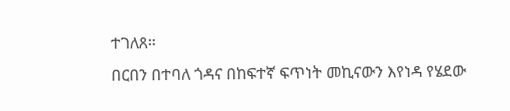ተገለጸ።
በርበን በተባለ ጎዳና በከፍተኛ ፍጥነት መኪናውን እየነዳ የሄደው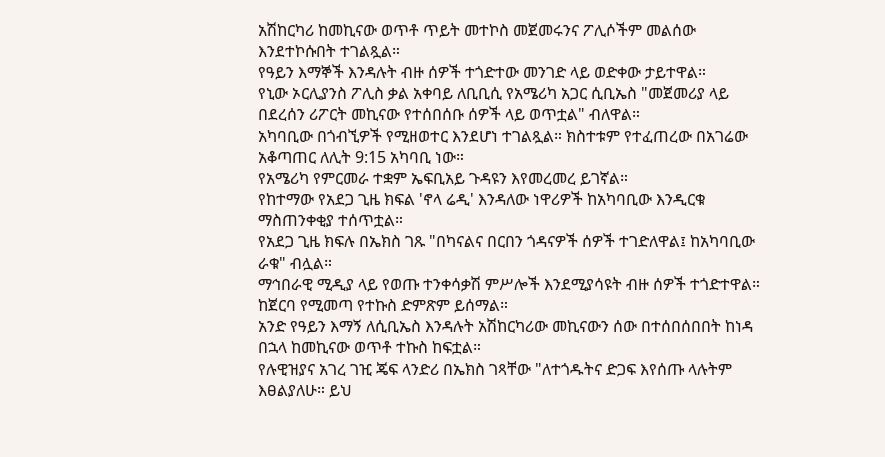አሽከርካሪ ከመኪናው ወጥቶ ጥይት መተኮስ መጀመሩንና ፖሊሶችም መልሰው እንደተኮሱበት ተገልጿል።
የዓይን እማኞች እንዳሉት ብዙ ሰዎች ተጎድተው መንገድ ላይ ወድቀው ታይተዋል።
የኒው ኦርሊያንስ ፖሊስ ቃል አቀባይ ለቢቢሲ የአሜሪካ አጋር ሲቢኤስ "መጀመሪያ ላይ በደረሰን ሪፖርት መኪናው የተሰበሰቡ ሰዎች ላይ ወጥቷል" ብለዋል።
አካባቢው በጎብኚዎች የሚዘወተር እንደሆነ ተገልጿል። ክስተቱም የተፈጠረው በአገሬው አቆጣጠር ለሊት 9:15 አካባቢ ነው።
የአሜሪካ የምርመራ ተቋም ኤፍቢአይ ጉዳዩን እየመረመረ ይገኛል።
የከተማው የአደጋ ጊዜ ክፍል 'ኖላ ሬዲ' እንዳለው ነዋሪዎች ከአካባቢው እንዲርቁ ማስጠንቀቂያ ተሰጥቷል።
የአደጋ ጊዜ ክፍሉ በኤክስ ገጹ "በካናልና በርበን ጎዳናዎች ሰዎች ተገድለዋል፤ ከአካባቢው ራቁ" ብሏል።
ማኅበራዊ ሚዲያ ላይ የወጡ ተንቀሳቃሽ ምሥሎች እንደሚያሳዩት ብዙ ሰዎች ተጎድተዋል። ከጀርባ የሚመጣ የተኩስ ድምጽም ይሰማል።
አንድ የዓይን እማኝ ለሲቢኤስ እንዳሉት አሽከርካሪው መኪናውን ሰው በተሰበሰበበት ከነዳ በኋላ ከመኪናው ወጥቶ ተኩስ ከፍቷል።
የሉዊዝያና አገረ ገዢ ጄፍ ላንድሪ በኤክስ ገጻቸው "ለተጎዱትና ድጋፍ እየሰጡ ላሉትም እፀልያለሁ። ይህ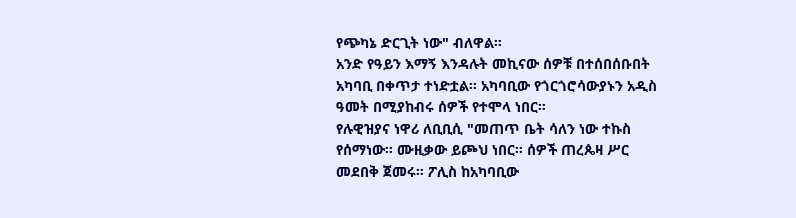የጭካኔ ድርጊት ነው" ብለዋል።
አንድ የዓይን እማኝ እንዳሉት መኪናው ሰዎቹ በተሰበሰቡበት አካባቢ በቀጥታ ተነድቷል። አካባቢው የጎርጎሮሳውያኑን አዲስ ዓመት በሚያከብሩ ሰዎች የተሞላ ነበር።
የሉዊዝያና ነዋሪ ለቢቢሲ "መጠጥ ቤት ሳለን ነው ተኩስ የሰማነው። ሙዚቃው ይጮህ ነበር። ሰዎች ጠረጴዛ ሥር መደበቅ ጀመሩ። ፖሊስ ከአካባቢው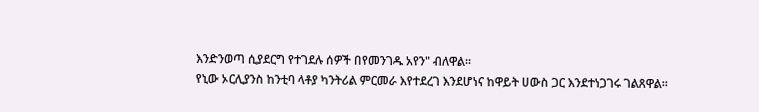እንድንወጣ ሲያደርግ የተገደሉ ሰዎች በየመንገዱ አየን" ብለዋል።
የኒው ኦርሊያንስ ከንቲባ ላቶያ ካንትሪል ምርመራ እየተደረገ እንደሆነና ከዋይት ሀውስ ጋር እንደተነጋገሩ ገልጸዋል።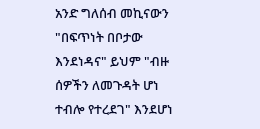አንድ ግለሰብ መኪናውን "በፍጥነት በቦታው እንደነዳና" ይህም "ብዙ ሰዎችን ለመጉዳት ሆነ ተብሎ የተረደገ" እንደሆነ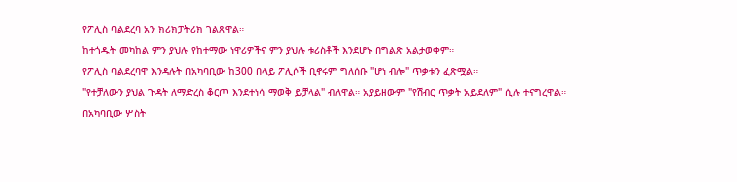የፖሊስ ባልደረባ አን ክሪክፓትሪክ ገልጸዋል።
ከተጎዱት መካከል ምን ያህሉ የከተማው ነዋሪዎችና ምን ያህሉ ቱሪስቶች እንደሆኑ በግልጽ አልታወቀም።
የፖሊስ ባልደረባዋ እንዳሉት በአካባቢው ከ300 በላይ ፖሊሶች ቢኖሩም ግለሰቡ "ሆነ ብሎ" ጥቃቱን ፈጽሟል።
"የተቻለውን ያህል ጉዳት ለማድረስ ቆርጦ እንደተነሳ ማወቅ ይቻላል" ብለዋል። አያይዘውም "የሽብር ጥቃት አይደለም" ሲሉ ተናግረዋል።
በአካባቢው ሦስት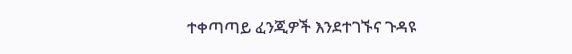ተቀጣጣይ ፈንጂዎች እንደተገኙና ጉዳዩ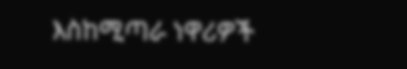እስከሚጣራ ነዋሪዎች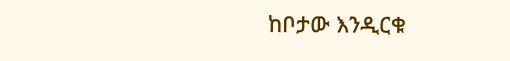ከቦታው እንዲርቁ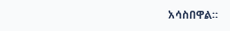አሳስበዋል።